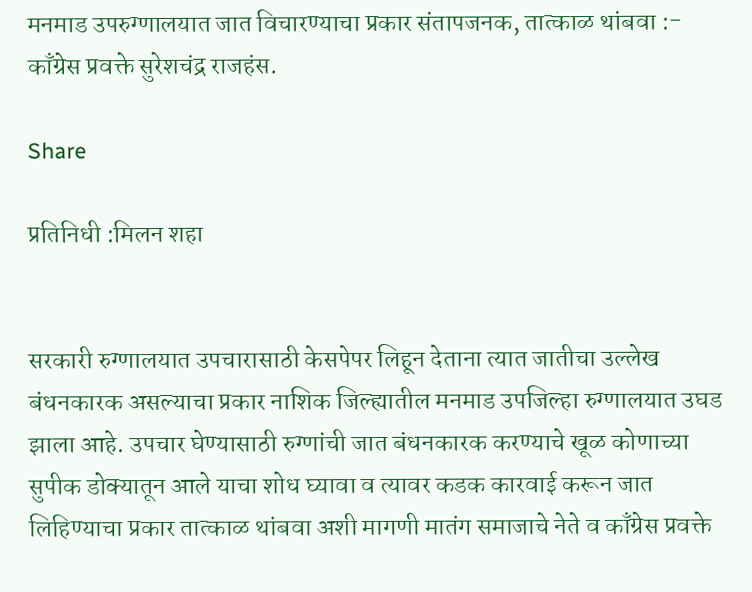मनमाड उपरुग्णालयात जात विचारण्याचा प्रकार संतापजनक, तात्काळ थांबवा :- काँग्रेस प्रवक्ते सुरेशचंद्र राजहंस.

Share

प्रतिनिधी :मिलन शहा


सरकारी रुग्णालयात उपचारासाठी केसपेपर लिहून देताना त्यात जातीचा उल्लेख बंधनकारक असल्याचा प्रकार नाशिक जिल्ह्यातील मनमाड उपजिल्हा रुग्णालयात उघड झाला आहे. उपचार घेण्यासाठी रुग्णांची जात बंधनकारक करण्याचे खूळ कोणाच्या सुपीक डोक्यातून आले याचा शोध घ्यावा व त्यावर कडक कारवाई करून जात लिहिण्याचा प्रकार तात्काळ थांबवा अशी मागणी मातंग समाजाचे नेते व काँग्रेस प्रवक्ते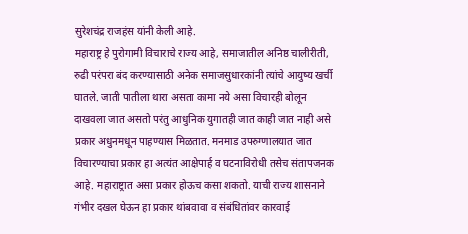सुरेशचंद्र राजहंस यांनी केली आहे.
महाराष्ट्र हे पुरोगामी विचाराचे राज्य आहे, समाजातील अनिष्ठ चालीरीती, रुढी परंपरा बंद करण्यासाठी अनेक समाजसुधारकांनी त्यांचे आयुष्य खर्ची घातले. जाती पातीला थारा असता कामा नये असा विचारही बोलून दाखवला जात असतो परंतु आधुनिक युगातही जात काही जात नाही असे प्रकार अधुनमधून पाहण्यास मिळतात. मनमाड उपरुग्णालयात जात विचारण्याचा प्रकार हा अत्यंत आक्षेपार्ह व घटनाविरोधी तसेच संतापजनक आहे. महाराष्ट्रात असा प्रकार होऊच कसा शकतो. याची राज्य शासनाने गंभीर दखल घेऊन हा प्रकार थांबवावा व संबंधितांवर कारवाई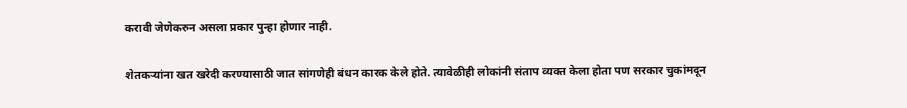करावी जेणेकरुन असला प्रकार पुन्हा होणार नाही.

शेतकऱ्यांना खत खरेदी करण्यासाठी जात सांगणेही बंधन कारक केले होते. त्यावेळीही लोकांनी संताप व्यक्त केला होता पण सरकार चुकांमदून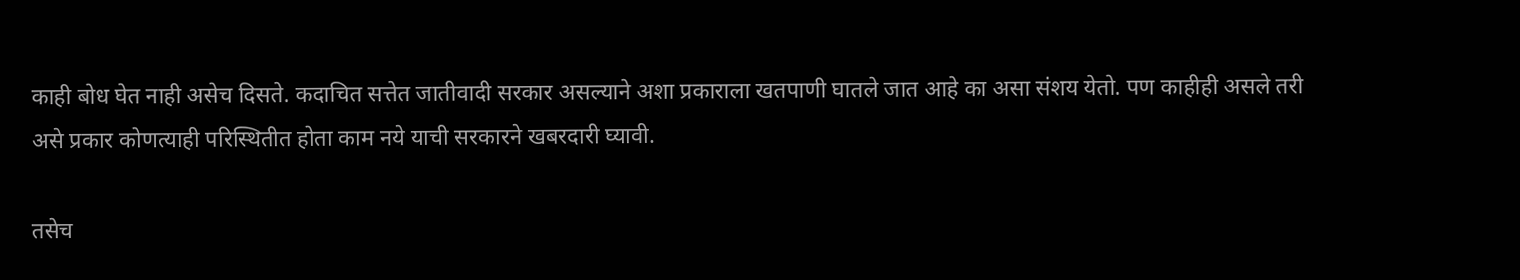काही बोध घेत नाही असेच दिसते. कदाचित सत्तेत जातीवादी सरकार असल्याने अशा प्रकाराला खतपाणी घातले जात आहे का असा संशय येतो. पण काहीही असले तरी असे प्रकार कोणत्याही परिस्थितीत होता काम नये याची सरकारने खबरदारी घ्यावी.

तसेच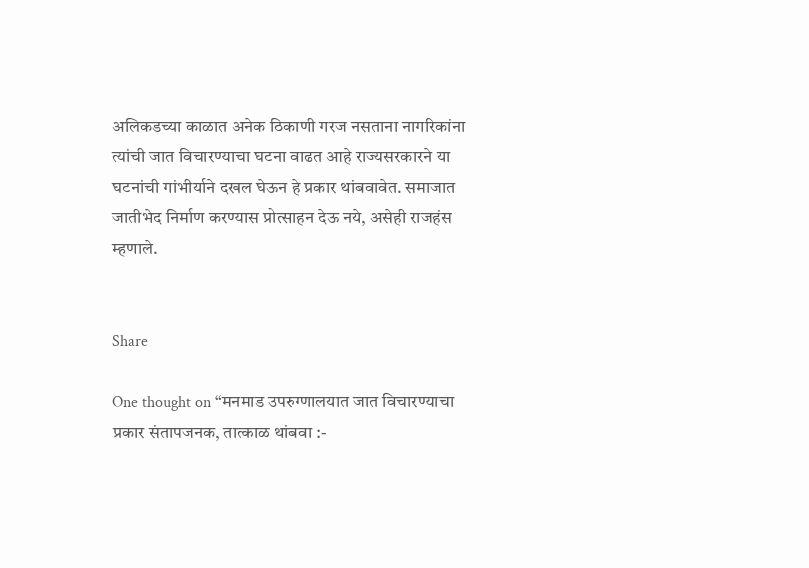अलिकडच्या काळात अनेक ठिकाणी गरज नसताना नागरिकांना त्यांची जात विचारण्याचा घटना वाढत आहे राज्यसरकारने या घटनांची गांभीर्याने दखल घेऊन हे प्रकार थांबवावेत. समाजात जातीभेद निर्माण करण्यास प्रोत्साहन देऊ नये, असेही राजहंस म्हणाले.


Share

One thought on “मनमाड उपरुग्णालयात जात विचारण्याचा प्रकार संतापजनक, तात्काळ थांबवा :-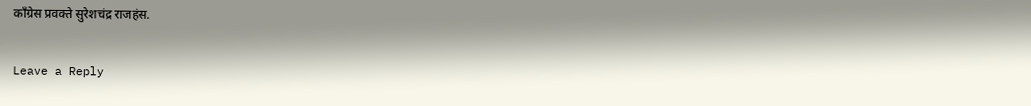काँग्रेस प्रवक्ते सुरेशचंद्र राजहंस.

Leave a Reply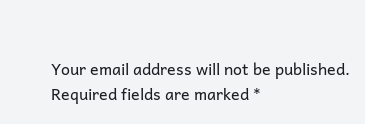Your email address will not be published. Required fields are marked *